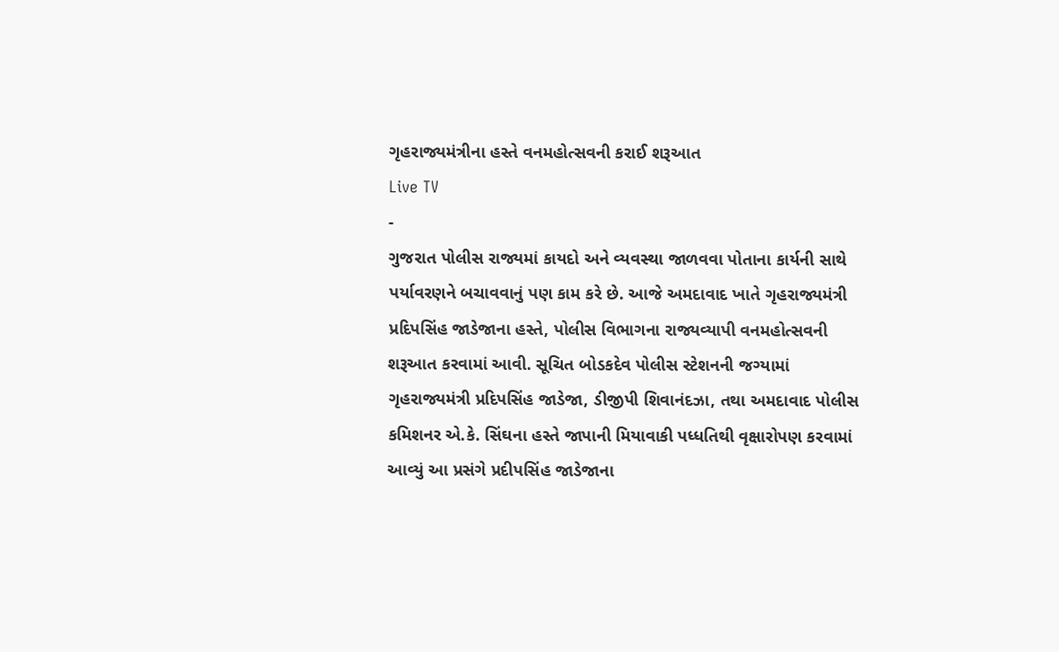ગૃહરાજ્યમંત્રીના હસ્તે વનમહોત્સવની કરાઈ શરૂઆત
Live TV
-
ગુજરાત પોલીસ રાજ્યમાં કાયદો અને વ્યવસ્થા જાળવવા પોતાના કાર્યની સાથે પર્યાવરણને બચાવવાનું પણ કામ કરે છે. આજે અમદાવાદ ખાતે ગૃહરાજ્યમંત્રી પ્રદિપસિંહ જાડેજાના હસ્તે, પોલીસ વિભાગના રાજ્યવ્યાપી વનમહોત્સવની શરૂઆત કરવામાં આવી. સૂચિત બોડકદેવ પોલીસ સ્ટેશનની જગ્યામાં ગૃહરાજ્યમંત્રી પ્રદિપસિંહ જાડેજા, ડીજીપી શિવાનંદઝા, તથા અમદાવાદ પોલીસ કમિશનર એ.કે. સિંઘના હસ્તે જાપાની મિયાવાકી પધ્ધતિથી વૃક્ષારોપણ કરવામાં આવ્યું આ પ્રસંગે પ્રદીપસિંહ જાડેજાના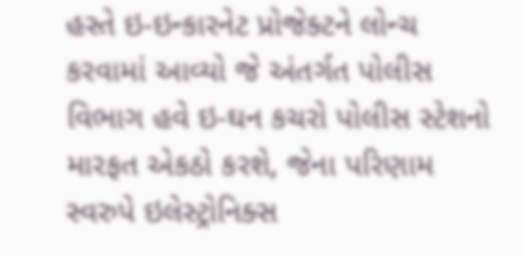હસ્તે ઇ-ઇન્કારનેટ પ્રોજેક્ટને લોન્ચ કરવામાં આવ્યો જે અંતર્ગત પોલીસ વિભાગ હવે ઇ-ઘન કચરો પોલીસ સ્ટેશનો મારફત એકઠો કરશે, જેના પરિણામ સ્વરુપે ઇલેસ્ટ્રોનિક્સ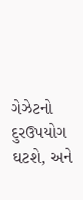ગેઝેટનો દુરઉપયોગ ઘટશે, અને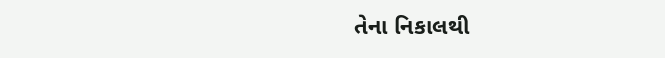તેના નિકાલથી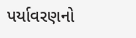પર્યાવરણનો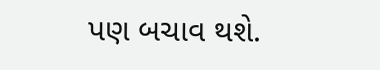પણ બચાવ થશે.